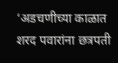‘अडचणीच्या काळात शरद पवारांना छत्रपती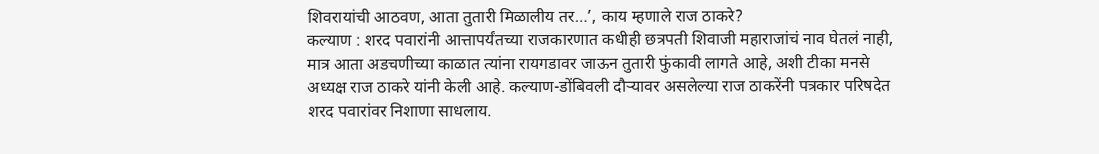शिवरायांची आठवण, आता तुतारी मिळालीय तर…’, काय म्हणाले राज ठाकरे?
कल्याण : शरद पवारांनी आत्तापर्यंतच्या राजकारणात कधीही छत्रपती शिवाजी महाराजांचं नाव घेतलं नाही, मात्र आता अडचणीच्या काळात त्यांना रायगडावर जाऊन तुतारी फुंकावी लागते आहे, अशी टीका मनसे अध्यक्ष राज ठाकरे यांनी केली आहे. कल्याण-डोंबिवली दौऱ्यावर असलेल्या राज ठाकरेंनी पत्रकार परिषदेत शरद पवारांवर निशाणा साधलाय.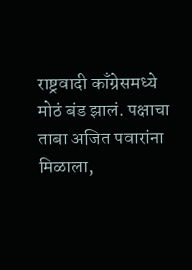राष्ट्रवादी काँग्रेसमध्ये मोठं बंड झालं. पक्षाचा ताबा अजित पवारांना मिळाला,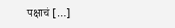पक्षाचं […]